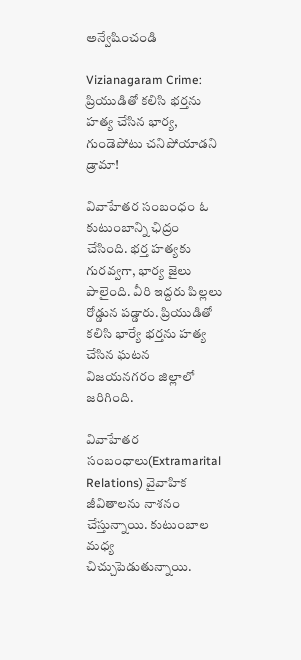అన్వేషించండి

Vizianagaram Crime: ప్రియుడితో కలిసి భర్తను హత్య చేసిన భార్య, గుండెపోటు చనిపోయాడని డ్రామా!

వివాహేతర సంబంధం ఓ కుటుంబాన్ని ఛిద్రం చేసింది. భర్త హత్యకు గురవ్వగా, భార్య జైలు పాలైంది. వీరి ఇద్దరు పిల్లలు రోడ్డున పడ్డారు. ప్రియుడితో కలిసి భార్యే భర్తను హత్య చేసిన ఘటన విజయనగరం జిల్లాలో జరిగింది.

వివాహేతర సంబంధాలు(Extramarital Relations) వైవాహిక జీవితాలను నాశనం చేస్తున్నాయి. కుటుంబాల మధ్య చిచ్చుపెడుతున్నాయి.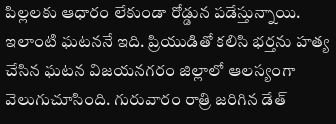పిల్లలకు ఆధారం లేకుండా రోడ్డున పడేస్తున్నాయి. ఇలాంటి ఘటననే ఇది. ప్రియుడితో కలిసి భర్తను హత్య చేసిన ఘటన విజయనగరం జిల్లాలో ఆలస్యంగా వెలుగుచూసింది. గురువారం రాత్రి జరిగిన డేత్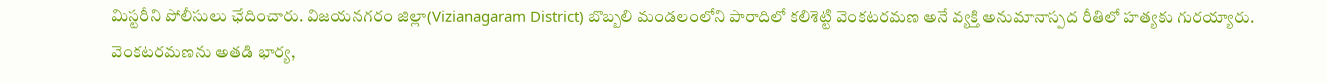మిస్టరీని పోలీసులు ఛేదించారు. విజయనగరం జిల్లా(Vizianagaram District) బొబ్బలి మండలంలోని పారాదిలో కలిశెట్టి వెంకటరమణ అనే వ్యక్తి అనుమానాస్పద రీతిలో హత్యకు గురయ్యారు. వెంకటరమణను అతడి భార్య,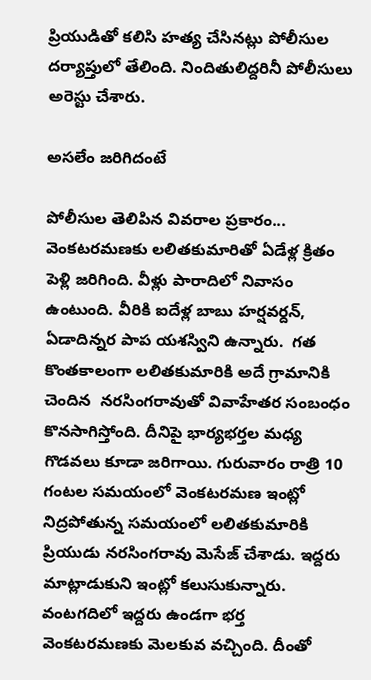ప్రియుడితో కలిసి హత్య చేసినట్లు పోలీసుల దర్యాప్తులో తేలింది. నిందితులిద్దరినీ పోలీసులు అరెస్టు చేశారు.

అసలేం జరిగిదంటే

పోలీసుల తెలిపిన వివరాల ప్రకారం... వెంకటరమణకు లలితకుమారితో ఏడేళ్ల క్రితం పెళ్లి జరిగింది. వీళ్లు పారాదిలో నివాసం ఉంటుంది. వీరికి ఐదేళ్ల బాబు హర్షవర్దన్, ఏడాదిన్నర పాప యశస్విని ఉన్నారు.  గత కొంతకాలంగా లలితకుమారికి అదే గ్రామానికి చెందిన  నరసింగరావుతో వివాహేతర సంబంధం కొనసాగిస్తోంది. దీనిపై భార్యభర్తల మధ్య గొడవలు కూడా జరిగాయి. గురువారం రాత్రి 10 గంటల సమయంలో వెంకటరమణ ఇంట్లో నిద్రపోతున్న సమయంలో లలితకుమారికి ప్రియుడు నరసింగరావు మెసేజ్‌ చేశాడు. ఇద్దరు మాట్లాడుకుని ఇంట్లో కలుసుకున్నారు. వంటగదిలో ఇద్దరు ఉండగా భర్త వెంకటరమణకు మెలకువ వచ్చింది. దీంతో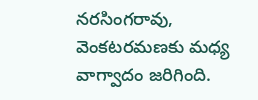నరసింగరావు, వెంకటరమణకు మధ్య వాగ్వాదం జరిగింది.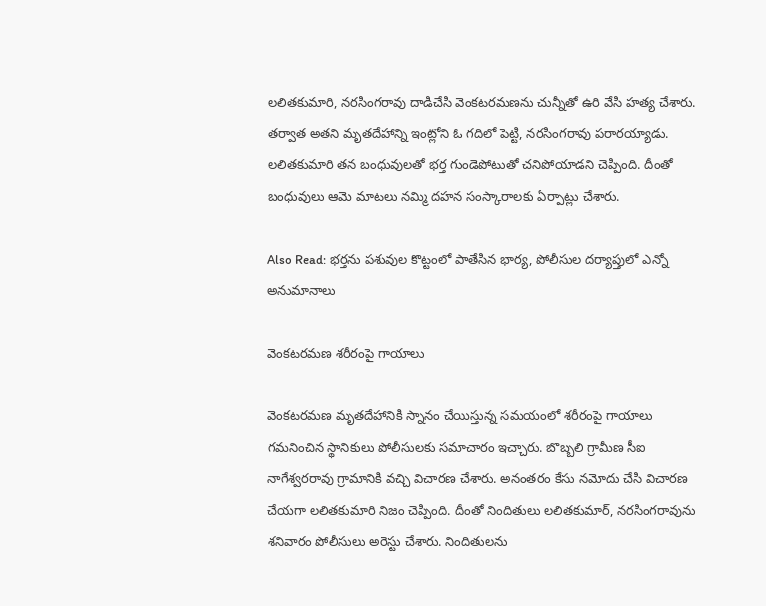లలితకుమారి, నరసింగరావు దాడిచేసి వెంకటరమణను చున్నీతో ఉరి వేసి హత్య చేశారు. తర్వాత అతని మృతదేహాన్ని ఇంట్లోని ఓ గదిలో పెట్టి, నరసింగరావు పరారయ్యాడు. లలితకుమారి తన బంధువులతో భర్త గుండెపోటుతో చనిపోయాడని చెప్పింది. దీంతో బంధువులు ఆమె మాటలు నమ్మి దహన సంస్కారాలకు ఏర్పాట్లు చేశారు.

Also Read: భర్తను పశువుల కొట్టంలో పాతేసిన భార్య, పోలీసుల దర్యాప్తులో ఎన్నో అనుమానాలు

వెంకటరమణ శరీరంపై గాయాలు

వెంకటరమణ మృతదేహానికి స్నానం చేయిస్తున్న సమయంలో శరీరంపై గాయాలు గమనించిన స్థానికులు పోలీసులకు సమాచారం ఇచ్చారు. బొబ్బలి గ్రామీణ సీఐ నాగేశ్వరరావు గ్రామానికి వచ్చి విచారణ చేశారు. అనంతరం కేసు నమోదు చేసి విచారణ చేయగా లలితకుమారి నిజం చెప్పింది. దీంతో నిందితులు లలితకుమార్, నరసింగరావును శనివారం పోలీసులు అరెస్టు చేశారు. నిందితులను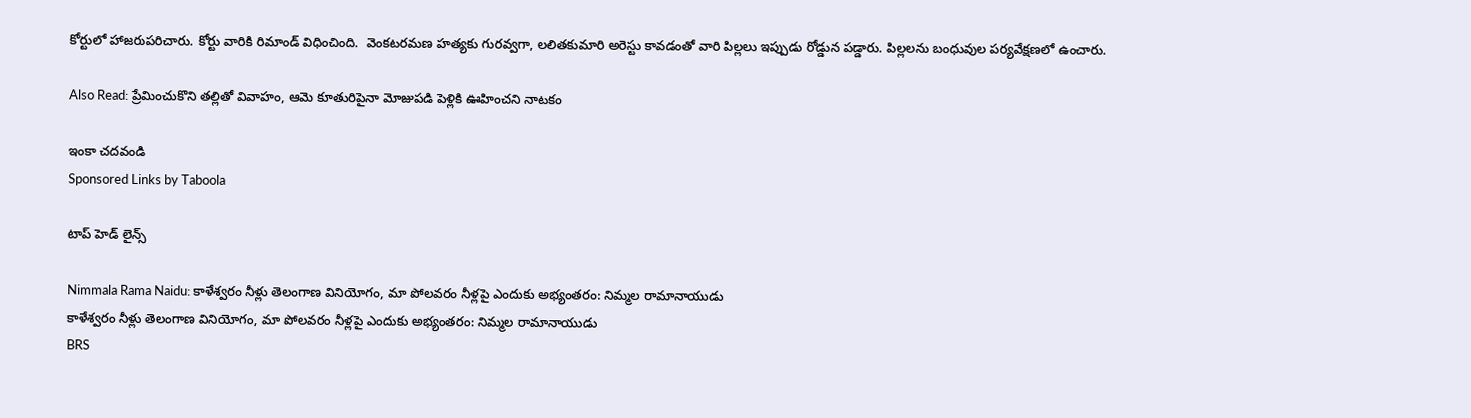కోర్టులో హాజరుపరిచారు. కోర్టు వారికి రిమాండ్ విధించింది.  వెంకటరమణ హత్యకు గురవ్వగా, లలితకుమారి అరెస్టు కావడంతో వారి పిల్లలు ఇప్పుడు రోడ్డున పడ్డారు. పిల్లలను బంధువుల పర్యవేక్షణలో ఉంచారు.

Also Read: ప్రేమించుకొని తల్లితో వివాహం, ఆమె కూతురిపైనా మోజుపడి పెళ్లికి ఊహించని నాటకం

ఇంకా చదవండి
Sponsored Links by Taboola

టాప్ హెడ్ లైన్స్

Nimmala Rama Naidu: కాళేశ్వరం నీళ్లు తెలంగాణ వినియోగం, మా పోలవరం నీళ్లపై ఎందుకు అభ్యంతరం: నిమ్మల రామానాయుడు
కాళేశ్వరం నీళ్లు తెలంగాణ వినియోగం, మా పోలవరం నీళ్లపై ఎందుకు అభ్యంతరం: నిమ్మల రామానాయుడు
BRS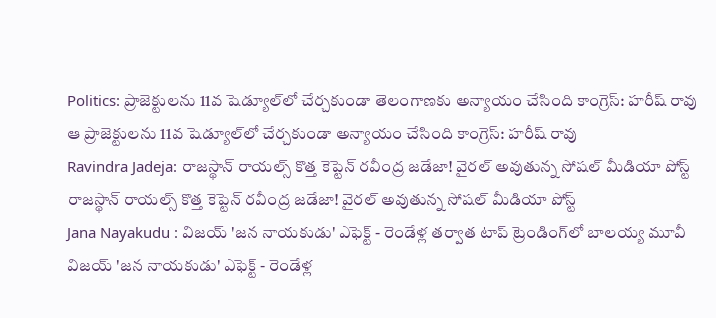Politics: ప్రాజెక్టులను 11వ షెడ్యూల్‌లో చేర్చకుండా తెలంగాణకు అన్యాయం చేసింది కాంగ్రెస్: హరీష్ రావు
ఆ ప్రాజెక్టులను 11వ షెడ్యూల్‌లో చేర్చకుండా అన్యాయం చేసింది కాంగ్రెస్: హరీష్ రావు
Ravindra Jadeja: రాజస్థాన్ రాయల్స్ కొత్త కెప్టెన్ రవీంద్ర జడేజా! వైరల్ అవుతున్న సోషల్ మీడియా పోస్ట్
రాజస్థాన్ రాయల్స్ కొత్త కెప్టెన్ రవీంద్ర జడేజా! వైరల్ అవుతున్న సోషల్ మీడియా పోస్ట్
Jana Nayakudu : విజయ్ 'జన నాయకుడు' ఎఫెక్ట్ - రెండేళ్ల తర్వాత టాప్ ట్రెండింగ్‌లో బాలయ్య మూవీ
విజయ్ 'జన నాయకుడు' ఎఫెక్ట్ - రెండేళ్ల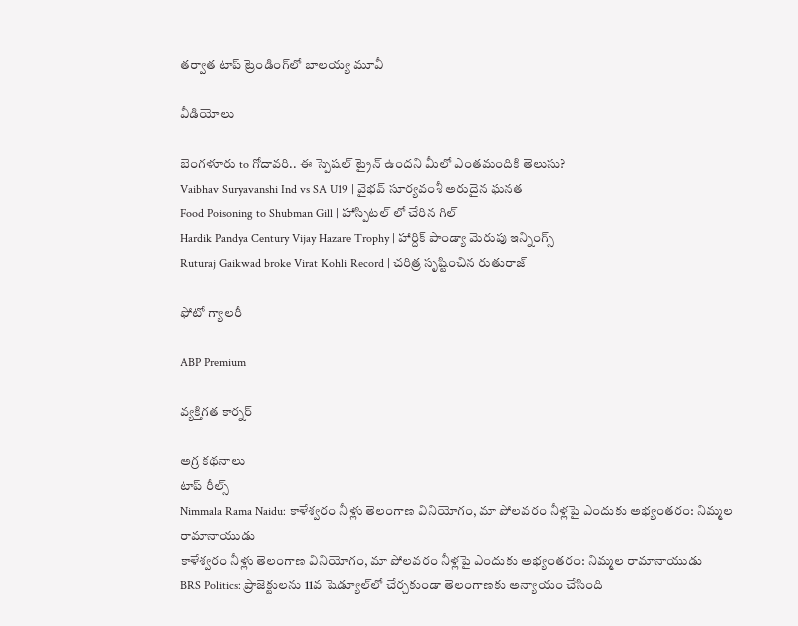తర్వాత టాప్ ట్రెండింగ్‌లో బాలయ్య మూవీ

వీడియోలు

బెంగళూరు to గోదావరి.. ఈ స్పెషల్ ట్రైన్ ఉందని మీలో ఎంతమందికి తెలుసు?
Vaibhav Suryavanshi Ind vs SA U19 | వైభవ్ సూర్యవంశీ అరుదైన ఘనత
Food Poisoning to Shubman Gill | హాస్పిటల్ లో చేరిన గిల్
Hardik Pandya Century Vijay Hazare Trophy | హార్దిక్ పాండ్యా మెరుపు ఇన్నింగ్స్
Ruturaj Gaikwad broke Virat Kohli Record | చరిత్ర సృష్టించిన రుతురాజ్

ఫోటో గ్యాలరీ

ABP Premium

వ్యక్తిగత కార్నర్

అగ్ర కథనాలు
టాప్ రీల్స్
Nimmala Rama Naidu: కాళేశ్వరం నీళ్లు తెలంగాణ వినియోగం, మా పోలవరం నీళ్లపై ఎందుకు అభ్యంతరం: నిమ్మల రామానాయుడు
కాళేశ్వరం నీళ్లు తెలంగాణ వినియోగం, మా పోలవరం నీళ్లపై ఎందుకు అభ్యంతరం: నిమ్మల రామానాయుడు
BRS Politics: ప్రాజెక్టులను 11వ షెడ్యూల్‌లో చేర్చకుండా తెలంగాణకు అన్యాయం చేసింది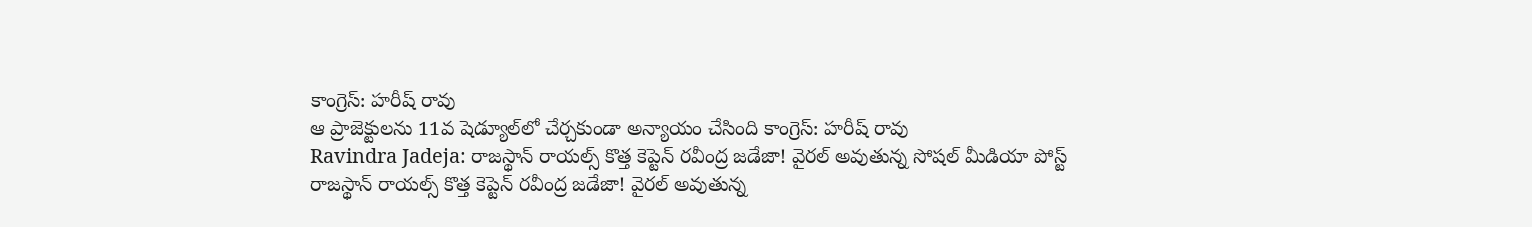కాంగ్రెస్: హరీష్ రావు
ఆ ప్రాజెక్టులను 11వ షెడ్యూల్‌లో చేర్చకుండా అన్యాయం చేసింది కాంగ్రెస్: హరీష్ రావు
Ravindra Jadeja: రాజస్థాన్ రాయల్స్ కొత్త కెప్టెన్ రవీంద్ర జడేజా! వైరల్ అవుతున్న సోషల్ మీడియా పోస్ట్
రాజస్థాన్ రాయల్స్ కొత్త కెప్టెన్ రవీంద్ర జడేజా! వైరల్ అవుతున్న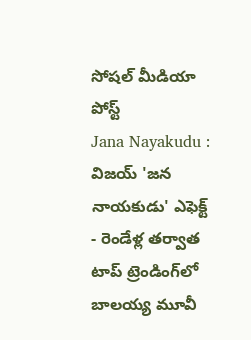సోషల్ మీడియా పోస్ట్
Jana Nayakudu : విజయ్ 'జన నాయకుడు' ఎఫెక్ట్ - రెండేళ్ల తర్వాత టాప్ ట్రెండింగ్‌లో బాలయ్య మూవీ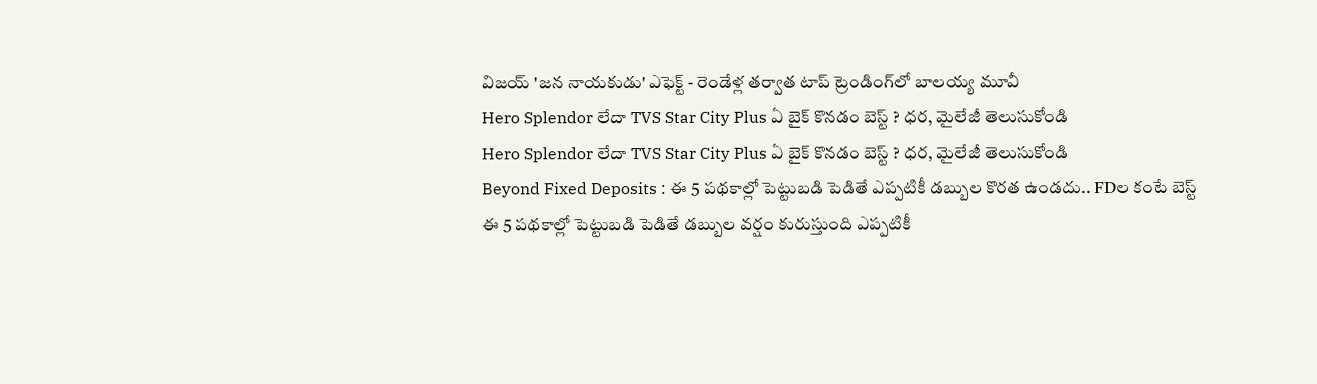విజయ్ 'జన నాయకుడు' ఎఫెక్ట్ - రెండేళ్ల తర్వాత టాప్ ట్రెండింగ్‌లో బాలయ్య మూవీ
Hero Splendor లేదా TVS Star City Plus ఏ బైక్ కొనడం బెస్ట్ ? ధర, మైలేజీ తెలుసుకోండి
Hero Splendor లేదా TVS Star City Plus ఏ బైక్ కొనడం బెస్ట్ ? ధర, మైలేజీ తెలుసుకోండి
Beyond Fixed Deposits : ఈ 5 పథకాల్లో పెట్టుబడి పెడితే ఎప్పటికీ డబ్బుల కొరత ఉండదు.. FDల కంటే బెస్ట్
ఈ 5 పథకాల్లో పెట్టుబడి పెడితే డబ్బుల వర్షం కురుస్తుంది ఎప్పటికీ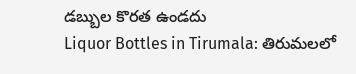డబ్బుల కొరత ఉండదు
Liquor Bottles in Tirumala: తిరుమలలో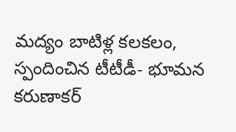మద్యం బాటిళ్ల కలకలం, స్పందించిన టీటీడీ- భూమన కరుణాకర్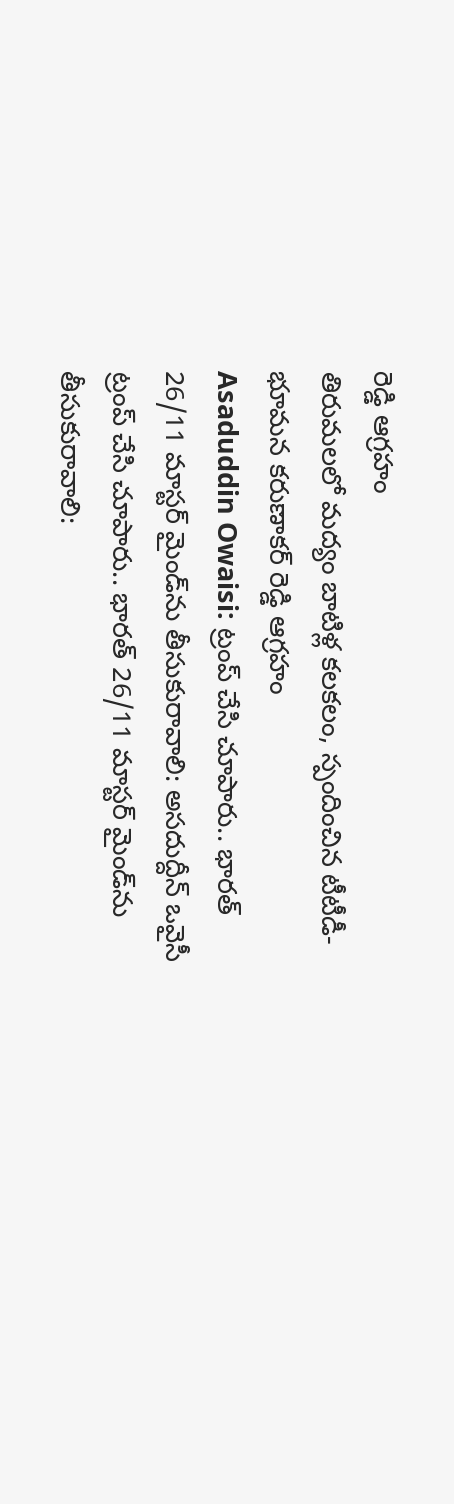రెడ్డి ఆగ్రహం
తిరుమలలో మద్యం బాటిళ్ల కలకలం, స్పందించిన టీటీడీ- భూమన కరుణాకర్ రెడ్డి ఆగ్రహం
Asaduddin Owaisi: ట్రంప్ చేసి చూపారు.. భారత్ 26/11 మాస్టర్ మైండ్‌ను తీసుకురావాలి: అసదుద్దీన్ ఒవైసీ
ట్రంప్ చేసి చూపారు.. భారత్ 26/11 మాస్టర్ మైండ్‌ను తీసుకురావాలి: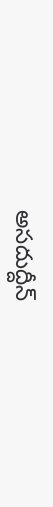అసదుద్దీన్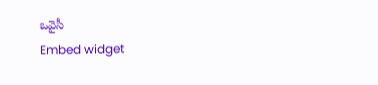ఒవైసీ
Embed widget